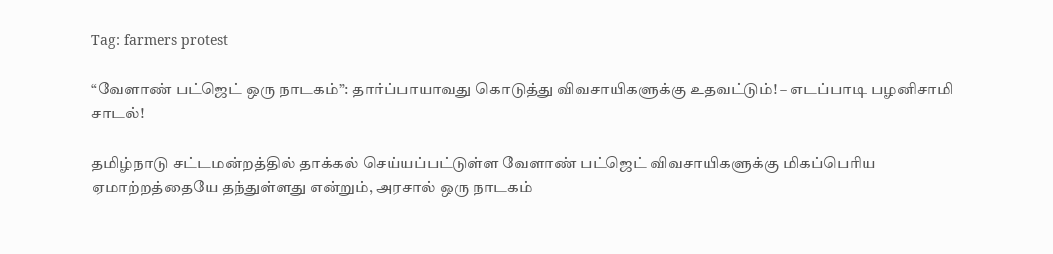Tag: farmers protest

“வேளாண் பட்ஜெட் ஒரு நாடகம்”: தார்ப்பாயாவது கொடுத்து விவசாயிகளுக்கு உதவட்டும்! – எடப்பாடி பழனிசாமி சாடல்!

தமிழ்நாடு சட்டமன்றத்தில் தாக்கல் செய்யப்பட்டுள்ள வேளாண் பட்ஜெட் விவசாயிகளுக்கு மிகப்பெரிய ஏமாற்றத்தையே தந்துள்ளது என்றும், அரசால் ஒரு நாடகம்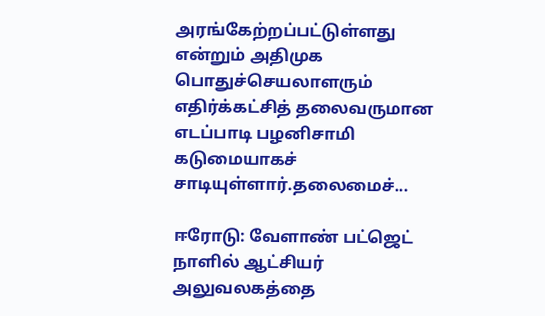அரங்கேற்றப்பட்டுள்ளது என்றும் அதிமுக பொதுச்செயலாளரும் எதிர்க்கட்சித் தலைவருமான எடப்பாடி பழனிசாமி கடுமையாகச் சாடியுள்ளார்.தலைமைச்...

ஈரோடு: வேளாண் பட்ஜெட் நாளில் ஆட்சியர் அலுவலகத்தை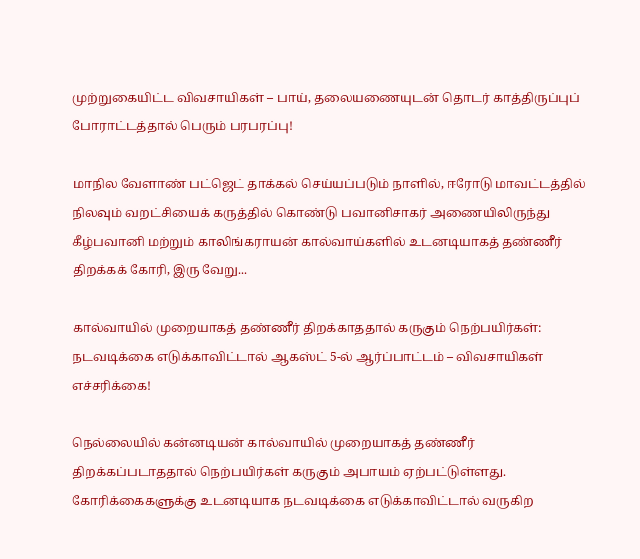முற்றுகையிட்ட விவசாயிகள் – பாய், தலையணையுடன் தொடர் காத்திருப்புப் போராட்டத்தால் பெரும் பரபரப்பு!

மாநில வேளாண் பட்ஜெட் தாக்கல் செய்யப்படும் நாளில், ஈரோடு மாவட்டத்தில் நிலவும் வறட்சியைக் கருத்தில் கொண்டு பவானிசாகர் அணையிலிருந்து கீழ்பவானி மற்றும் காலிங்கராயன் கால்வாய்களில் உடனடியாகத் தண்ணீர் திறக்கக் கோரி, இரு வேறு...

கால்வாயில் முறையாகத் தண்ணீர் திறக்காததால் கருகும் நெற்பயிர்கள்: நடவடிக்கை எடுக்காவிட்டால் ஆகஸ்ட் 5-ல் ஆர்ப்பாட்டம் – விவசாயிகள் எச்சரிக்கை!

நெல்லையில் கன்னடியன் கால்வாயில் முறையாகத் தண்ணீர் திறக்கப்படாததால் நெற்பயிர்கள் கருகும் அபாயம் ஏற்பட்டுள்ளது. கோரிக்கைகளுக்கு உடனடியாக நடவடிக்கை எடுக்காவிட்டால் வருகிற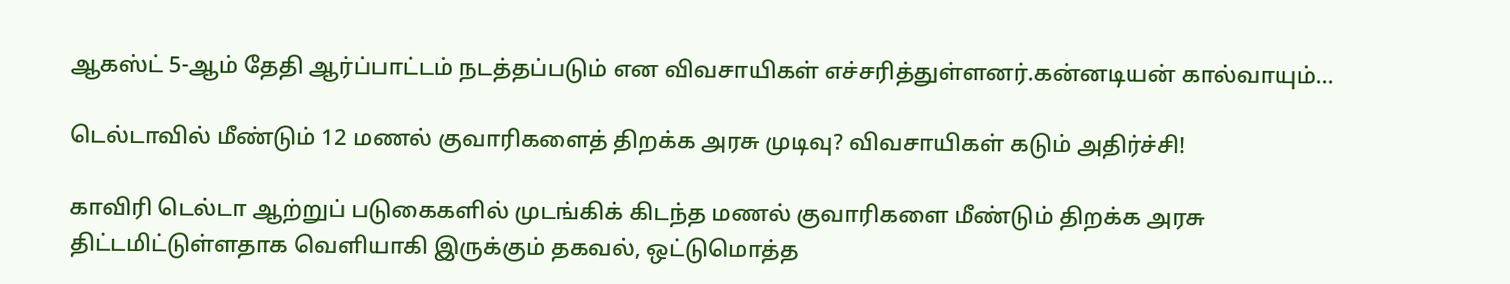ஆகஸ்ட் 5-ஆம் தேதி ஆர்ப்பாட்டம் நடத்தப்படும் என விவசாயிகள் எச்சரித்துள்ளனர்.கன்னடியன் கால்வாயும்...

டெல்டாவில் மீண்டும் 12 மணல் குவாரிகளைத் திறக்க அரசு முடிவு? விவசாயிகள் கடும் அதிர்ச்சி!

காவிரி டெல்டா ஆற்றுப் படுகைகளில் முடங்கிக் கிடந்த மணல் குவாரிகளை மீண்டும் திறக்க அரசு திட்டமிட்டுள்ளதாக வெளியாகி இருக்கும் தகவல், ஒட்டுமொத்த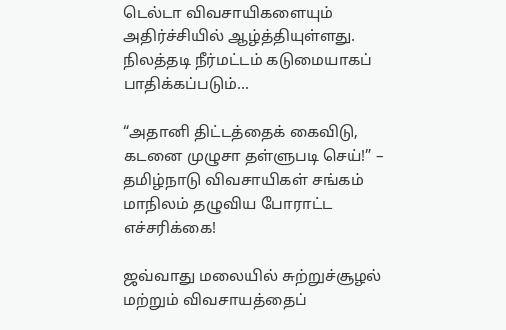டெல்டா விவசாயிகளையும் அதிர்ச்சியில் ஆழ்த்தியுள்ளது. நிலத்தடி நீர்மட்டம் கடுமையாகப் பாதிக்கப்படும்...

“அதானி திட்டத்தைக் கைவிடு, கடனை முழுசா தள்ளுபடி செய்!” – தமிழ்நாடு விவசாயிகள் சங்கம் மாநிலம் தழுவிய போராட்ட எச்சரிக்கை!

ஜவ்வாது மலையில் சுற்றுச்சூழல் மற்றும் விவசாயத்தைப்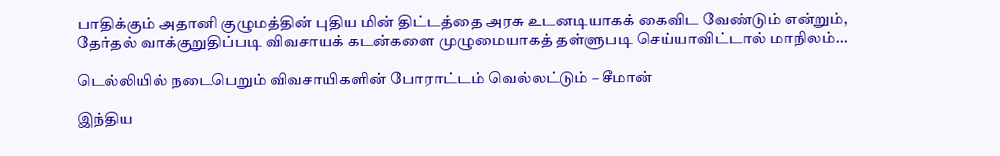பாதிக்கும் அதானி குழுமத்தின் புதிய மின் திட்டத்தை அரசு உடனடியாகக் கைவிட வேண்டும் என்றும், தேர்தல் வாக்குறுதிப்படி விவசாயக் கடன்களை முழுமையாகத் தள்ளுபடி செய்யாவிட்டால் மாநிலம்...

டெல்லியில் நடைபெறும் விவசாயிகளின் போராட்டம் வெல்லட்டும் – சீமான்

இந்திய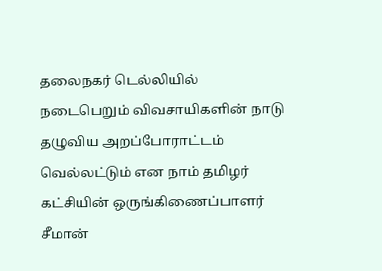தலைநகர் டெல்லியில் நடைபெறும் விவசாயிகளின் நாடு தழுவிய அறப்போராட்டம் வெல்லட்டும் என நாம் தமிழர் கட்சியின் ஒருங்கிணைப்பாளர் சீமான்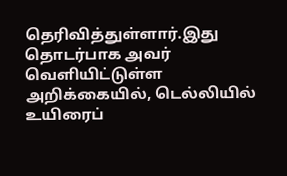தெரிவித்துள்ளார்.இது தொடர்பாக அவர் வெளியிட்டுள்ள அறிக்கையில், டெல்லியில் உயிரைப்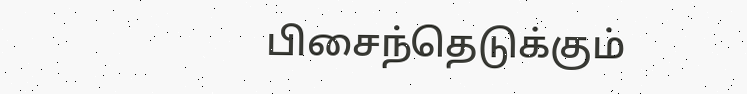பிசைந்தெடுக்கும்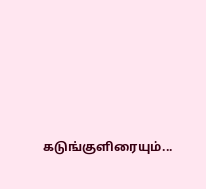கடுங்குளிரையும்...